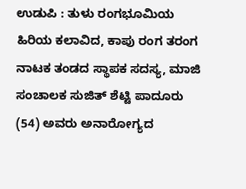ಉಡುಪಿ : ತುಳು ರಂಗಭೂಮಿಯ ಹಿರಿಯ ಕಲಾವಿದ, ಕಾಪು ರಂಗ ತರಂಗ ನಾಟಕ ತಂಡದ ಸ್ಥಾಪಕ ಸದಸ್ಯ, ಮಾಜಿ ಸಂಚಾಲಕ ಸುಜಿತ್ ಶೆಟ್ಟಿ ಪಾದೂರು (54) ಅವರು ಅನಾರೋಗ್ಯದ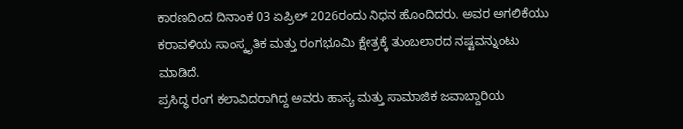ಕಾರಣದಿಂದ ದಿನಾಂಕ 03 ಏಪ್ರಿಲ್ 2026ರಂದು ನಿಧನ ಹೊಂದಿದರು. ಅವರ ಅಗಲಿಕೆಯು ಕರಾವಳಿಯ ಸಾಂಸ್ಕೃತಿಕ ಮತ್ತು ರಂಗಭೂಮಿ ಕ್ಷೇತ್ರಕ್ಕೆ ತುಂಬಲಾರದ ನಷ್ಟವನ್ನುಂಟು ಮಾಡಿದೆ.
ಪ್ರಸಿದ್ಧ ರಂಗ ಕಲಾವಿದರಾಗಿದ್ದ ಅವರು ಹಾಸ್ಯ ಮತ್ತು ಸಾಮಾಜಿಕ ಜವಾಬ್ದಾರಿಯ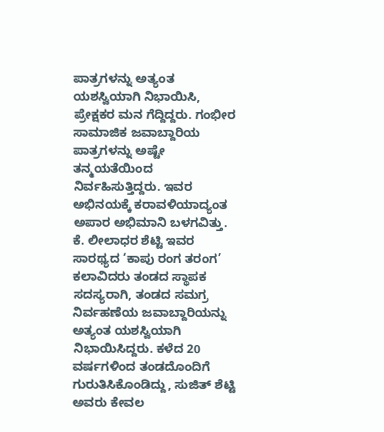ಪಾತ್ರಗಳನ್ನು ಅತ್ಯಂತ ಯಶಸ್ವಿಯಾಗಿ ನಿಭಾಯಿಸಿ, ಪ್ರೇಕ್ಷಕರ ಮನ ಗೆದ್ದಿದ್ದರು. ಗಂಭೀರ ಸಾಮಾಜಿಕ ಜವಾಬ್ದಾರಿಯ ಪಾತ್ರಗಳನ್ನು ಅಷ್ಟೇ ತನ್ಮಯತೆಯಿಂದ ನಿರ್ವಹಿಸುತ್ತಿದ್ದರು. ಇವರ ಅಭಿನಯಕ್ಕೆ ಕರಾವಳಿಯಾದ್ಯಂತ ಅಪಾರ ಅಭಿಮಾನಿ ಬಳಗವಿತ್ತು. ಕೆ. ಲೀಲಾಧರ ಶೆಟ್ಟಿ ಇವರ ಸಾರಥ್ಯದ ‘ಕಾಪು ರಂಗ ತರಂಗ’ ಕಲಾವಿದರು ತಂಡದ ಸ್ಥಾಪಕ ಸದಸ್ಯರಾಗಿ, ತಂಡದ ಸಮಗ್ರ ನಿರ್ವಹಣೆಯ ಜವಾಬ್ದಾರಿಯನ್ನು ಅತ್ಯಂತ ಯಶಸ್ವಿಯಾಗಿ ನಿಭಾಯಿಸಿದ್ದರು. ಕಳೆದ 20 ವರ್ಷಗಳಿಂದ ತಂಡದೊಂದಿಗೆ ಗುರುತಿಸಿಕೊಂಡಿದ್ದು, ಸುಜಿತ್ ಶೆಟ್ಟಿ ಅವರು ಕೇವಲ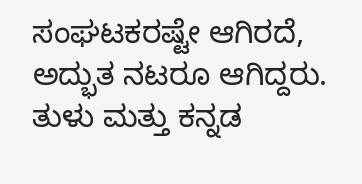ಸಂಘಟಕರಷ್ಟೇ ಆಗಿರದೆ, ಅದ್ಭುತ ನಟರೂ ಆಗಿದ್ದರು. ತುಳು ಮತ್ತು ಕನ್ನಡ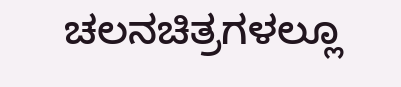ಚಲನಚಿತ್ರಗಳಲ್ಲೂ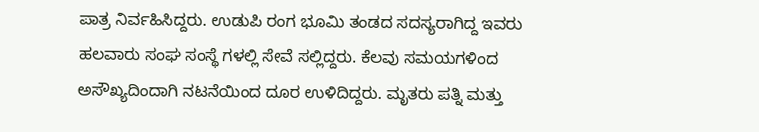ಪಾತ್ರ ನಿರ್ವಹಿಸಿದ್ದರು. ಉಡುಪಿ ರಂಗ ಭೂಮಿ ತಂಡದ ಸದಸ್ಯರಾಗಿದ್ದ ಇವರು ಹಲವಾರು ಸಂಘ ಸಂಸ್ಥೆ ಗಳಲ್ಲಿ ಸೇವೆ ಸಲ್ಲಿದ್ದರು. ಕೆಲವು ಸಮಯಗಳಿಂದ ಅಸೌಖ್ಯದಿಂದಾಗಿ ನಟನೆಯಿಂದ ದೂರ ಉಳಿದಿದ್ದರು. ಮೃತರು ಪತ್ನಿ ಮತ್ತು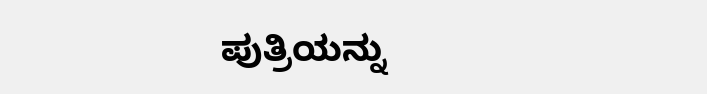ಪುತ್ರಿಯನ್ನು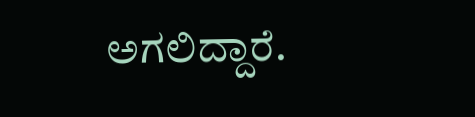ಅಗಲಿದ್ದಾರೆ.